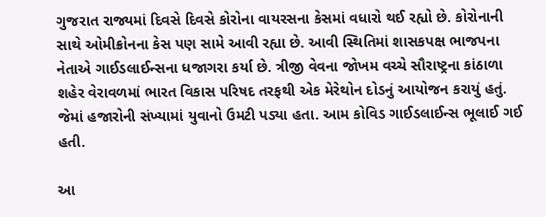ગુજરાત રાજ્યમાં દિવસે દિવસે કોરોના વાયરસના કેસમાં વધારો થઈ રહ્યો છે. કોરોનાની સાથે ઓમીક્રોનના કેસ પણ સામે આવી રહ્યા છે. આવી સ્થિતિમાં શાસકપક્ષ ભાજપના નેતાએ ગાઈડલાઈન્સના ધજાગરા કર્યા છે. ત્રીજી વેવના જોખમ વચ્ચે સૌરાષ્ટ્રના કાંઠાળા શહેર વેરાવળમાં ભારત વિકાસ પરિષદ તરફથી એક મેરેથોન દોડનું આયોજન કરાયું હતું. જેમાં હજારોની સંખ્યામાં યુવાનો ઉમટી પડ્યા હતા. આમ કોવિડ ગાઈડલાઈન્સ ભૂલાઈ ગઈ હતી.

આ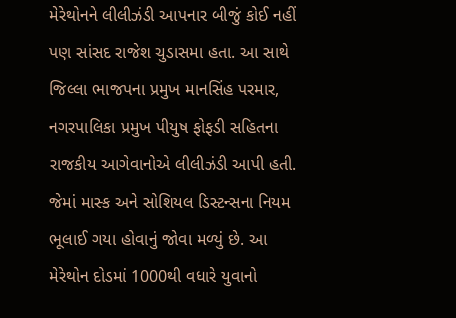મેરેથોનને લીલીઝંડી આપનાર બીજું કોઈ નહીં પણ સાંસદ રાજેશ ચુડાસમા હતા. આ સાથે જિલ્લા ભાજપના પ્રમુખ માનસિંહ પરમાર, નગરપાલિકા પ્રમુખ પીયુષ ફોફડી સહિતના રાજકીય આગેવાનોએ લીલીઝંડી આપી હતી. જેમાં માસ્ક અને સોશિયલ ડિસ્ટન્સના નિયમ ભૂલાઈ ગયા હોવાનું જોવા મળ્યું છે. આ મેરેથોન દોડમાં 1000થી વધારે યુવાનો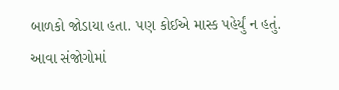બાળકો જોડાયા હતા. પણ કોઈએ માસ્ક પહેર્યું ન હતું. આવા સંજોગોમાં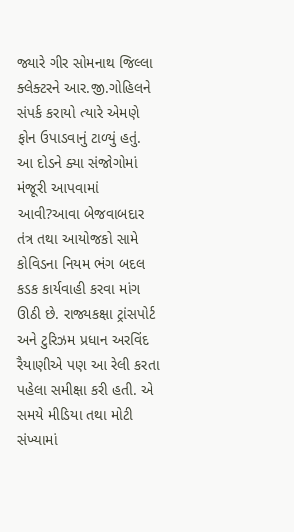જ્યારે ગીર સોમનાથ જિલ્લા ક્લેક્ટરને આર.જી.ગોહિલને સંપર્ક કરાયો ત્યારે એમણે ફોન ઉપાડવાનું ટાળ્યું હતું. આ દોડને ક્યા સંજોગોમાં મંજૂરી આપવામાં આવી?આવા બેજવાબદાર તંત્ર તથા આયોજકો સામે કોવિડના નિયમ ભંગ બદલ કડક કાર્યવાહી કરવા માંગ ઊઠી છે. રાજ્યકક્ષા ટ્રાંસપોર્ટ અને ટુરિઝમ પ્રધાન અરવિંદ રૈયાણીએ પણ આ રેલી કરતા પહેલા સમીક્ષા કરી હતી. એ સમયે મીડિયા તથા મોટી સંખ્યામાં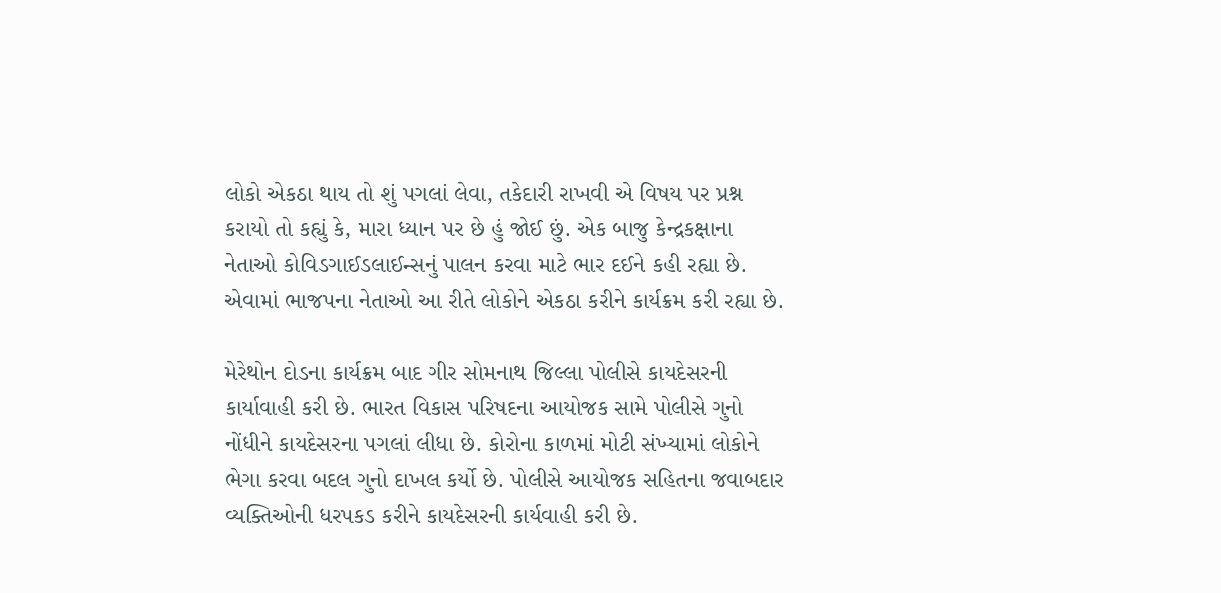લોકો એકઠા થાય તો શું પગલાં લેવા, તકેદારી રાખવી એ વિષય પર પ્રશ્ન કરાયો તો કહ્યું કે, મારા ધ્યાન પર છે હું જોઈ છું. એક બાજુ કેન્દ્રકક્ષાના નેતાઓ કોવિડગાઈડલાઈન્સનું પાલન કરવા માટે ભાર દઈને કહી રહ્યા છે. એવામાં ભાજપના નેતાઓ આ રીતે લોકોને એકઠા કરીને કાર્યક્રમ કરી રહ્યા છે.

મેરેથોન દોડના કાર્યક્રમ બાદ ગીર સોમનાથ જિલ્લા પોલીસે કાયદેસરની કાર્યાવાહી કરી છે. ભારત વિકાસ પરિષદના આયોજક સામે પોલીસે ગુનો નોંધીને કાયદેસરના પગલાં લીધા છે. કોરોના કાળમાં મોટી સંખ્યામાં લોકોને ભેગા કરવા બદલ ગુનો દાખલ કર્યો છે. પોલીસે આયોજક સહિતના જવાબદાર વ્યક્તિઓની ધરપકડ કરીને કાયદેસરની કાર્યવાહી કરી છે.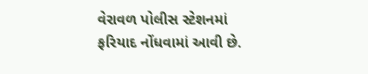વેરાવળ પોલીસ સ્ટેશનમાં ફરિયાદ નોંધવામાં આવી છે.